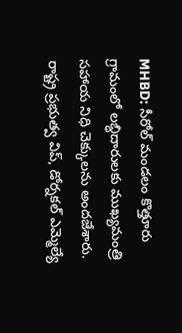MHBD: సీరోల్ మండలం కొత్తూరు గ్రామంలో లబ్ధిదారులకు ముఖ్యమంత్రి సహాయ నిధి చెక్కులను అందజేశారు. రాష్ట్ర ప్రభుత్వ విప్, డోర్నకల్ ఎమ్మెల్యే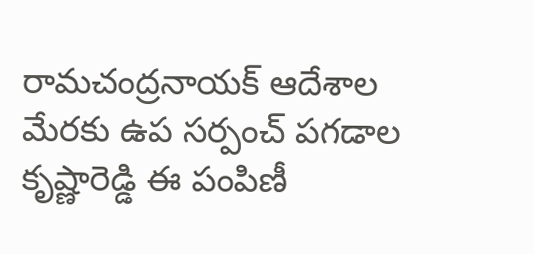రామచంద్రనాయక్ ఆదేశాల మేరకు ఉప సర్పంచ్ పగడాల కృష్ణారెడ్డి ఈ పంపిణీ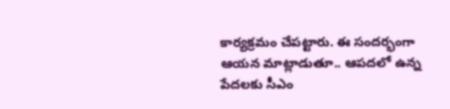కార్యక్రమం చేపట్టారు. ఈ సందర్భంగా ఆయన మాట్లాడుతూ.. ఆపదలో ఉన్న పేదలకు సీఎం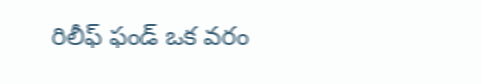రిలీఫ్ ఫండ్ ఒక వరం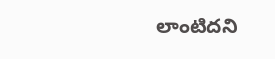లాంటిదని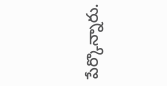పేర్కొన్నారు.